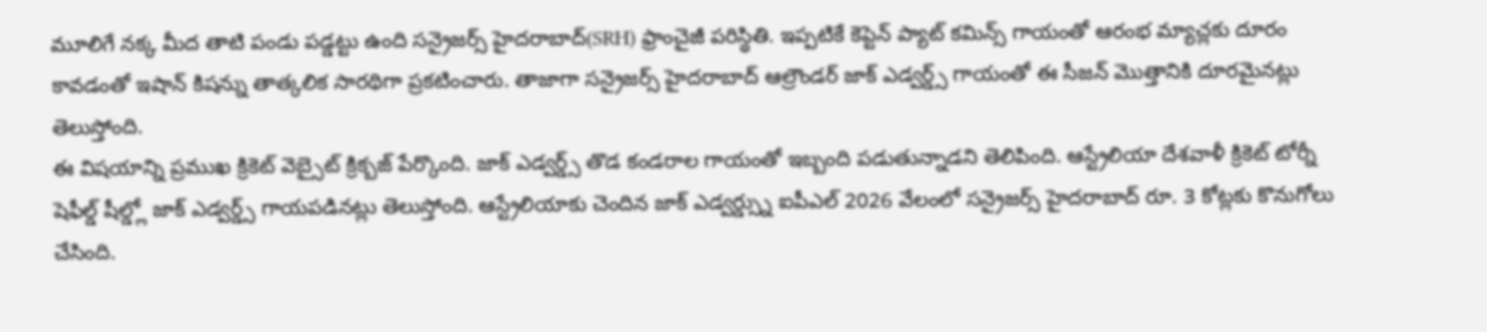మూలిగే నక్క మీద తాటి పండు పడ్డట్టు ఉంది సన్రైజర్స్ హైదరాబాద్(SRH) ఫ్రాంచైజీ పరిస్థితి. ఇప్పటికే కెప్టెన్ ప్యాట్ కమిన్స్ గాయంతో ఆరంభ మ్యాచ్లకు దూరం కావడంతో ఇషాన్ కిషన్ను తాత్కలిక సారథిగా ప్రకటించారు. తాజాగా సన్రైజర్స్ హైదరాబాద్ ఆల్రౌండర్ జాక్ ఎడ్వర్డ్స్ గాయంతో ఈ సీజన్ మొత్తానికి దూరమైనట్లు తెలుస్తోంది.
ఈ విషయాన్ని ప్రముఖ క్రికెట్ వెబ్సైట్ క్రిక్బజ్ పేర్కొంది. జాక్ ఎడ్వర్డ్స్ తొడ కండరాల గాయంతో ఇబ్బంది పడుతున్నాడని తెలిపింది. ఆస్ట్రేలియా దేశవాళీ క్రికెట్ టోర్నీ షెఫీల్డ్ షీల్డ్లో జాక్ ఎడ్వర్డ్స్ గాయపడినట్లు తెలుస్తోంది. ఆస్ట్రేలియాకు చెందిన జాక్ ఎడ్వర్డ్స్ను ఐపీఎల్ 2026 వేలంలో సన్రైజర్స్ హైదరాబాద్ రూ. 3 కోట్లకు కొనుగోలు చేసింది.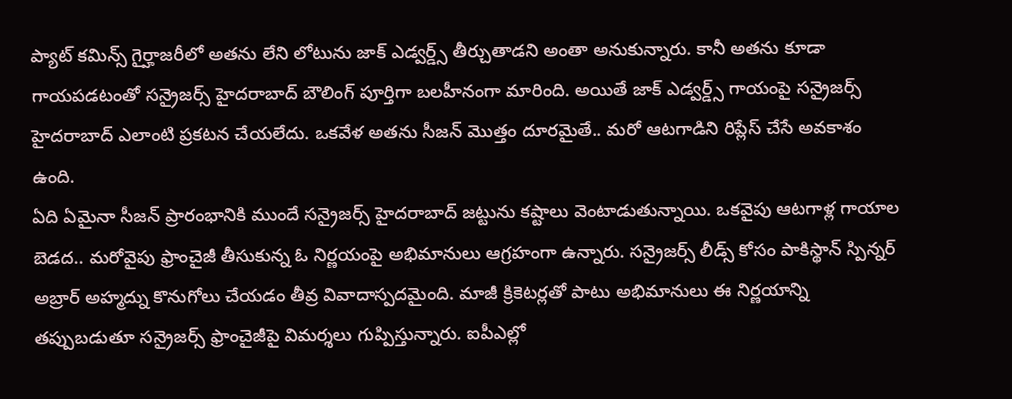ప్యాట్ కమిన్స్ గైర్హాజరీలో అతను లేని లోటును జాక్ ఎడ్వర్డ్స్ తీర్చుతాడని అంతా అనుకున్నారు. కానీ అతను కూడా గాయపడటంతో సన్రైజర్స్ హైదరాబాద్ బౌలింగ్ పూర్తిగా బలహీనంగా మారింది. అయితే జాక్ ఎడ్వర్డ్స్ గాయంపై సన్రైజర్స్ హైదరాబాద్ ఎలాంటి ప్రకటన చేయలేదు. ఒకవేళ అతను సీజన్ మొత్తం దూరమైతే.. మరో ఆటగాడిని రిప్లేస్ చేసే అవకాశం ఉంది.
ఏది ఏమైనా సీజన్ ప్రారంభానికి ముందే సన్రైజర్స్ హైదరాబాద్ జట్టును కష్టాలు వెంటాడుతున్నాయి. ఒకవైపు ఆటగాళ్ల గాయాల బెడద.. మరోవైపు ఫ్రాంచైజీ తీసుకున్న ఓ నిర్ణయంపై అభిమానులు ఆగ్రహంగా ఉన్నారు. సన్రైజర్స్ లీడ్స్ కోసం పాకిస్థాన్ స్పిన్నర్ అబ్రార్ అహ్మద్ను కొనుగోలు చేయడం తీవ్ర వివాదాస్పదమైంది. మాజీ క్రికెటర్లతో పాటు అభిమానులు ఈ నిర్ణయాన్ని తప్పుబడుతూ సన్రైజర్స్ ఫ్రాంచైజీపై విమర్శలు గుప్పిస్తున్నారు. ఐపీఎల్లో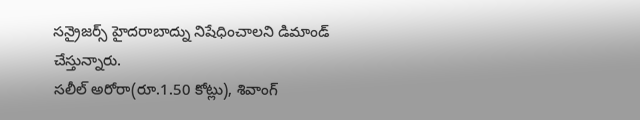సన్రైజర్స్ హైదరాబాద్ను నిషేధించాలని డిమాండ్ చేస్తున్నారు.
సలీల్ అరోరా(రూ.1.50 కోట్లు), శివాంగ్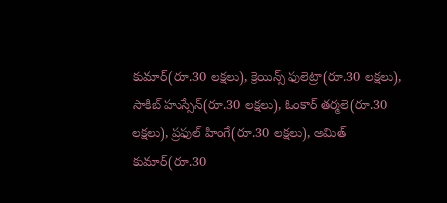కుమార్(రూ.30 లక్షలు), క్రెయిన్స్ ఫులెట్రా(రూ.30 లక్షలు), సాకిబ్ హుస్సేన్(రూ.30 లక్షలు), ఓంకార్ తర్మలె(రూ.30 లక్షలు), ప్రఫుల్ హింగే(రూ.30 లక్షలు), అమిత్ కుమార్(రూ.30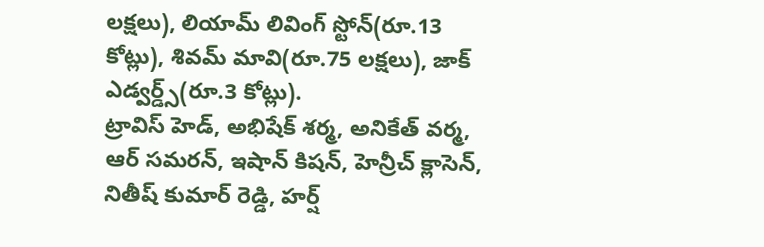లక్షలు), లియామ్ లివింగ్ స్టోన్(రూ.13 కోట్లు), శివమ్ మావి(రూ.75 లక్షలు), జాక్ ఎడ్వర్డ్స్(రూ.3 కోట్లు).
ట్రావిస్ హెడ్, అభిషేక్ శర్మ, అనికేత్ వర్మ, ఆర్ సమరన్, ఇషాన్ కిషన్, హెన్రీచ్ క్లాసెన్, నితీష్ కుమార్ రెడ్డి, హర్ష్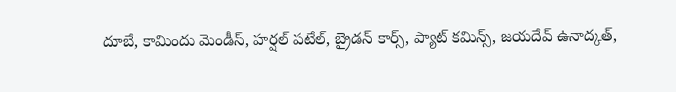దూబే, కామిందు మెండీస్, హర్షల్ పటేల్, బ్రైడన్ కార్స్, ప్యాట్ కమిన్స్, జయదేవ్ ఉనాద్కత్,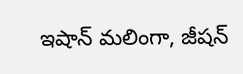ఇషాన్ మలింగా, జీషన్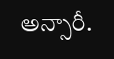అన్సారీ.